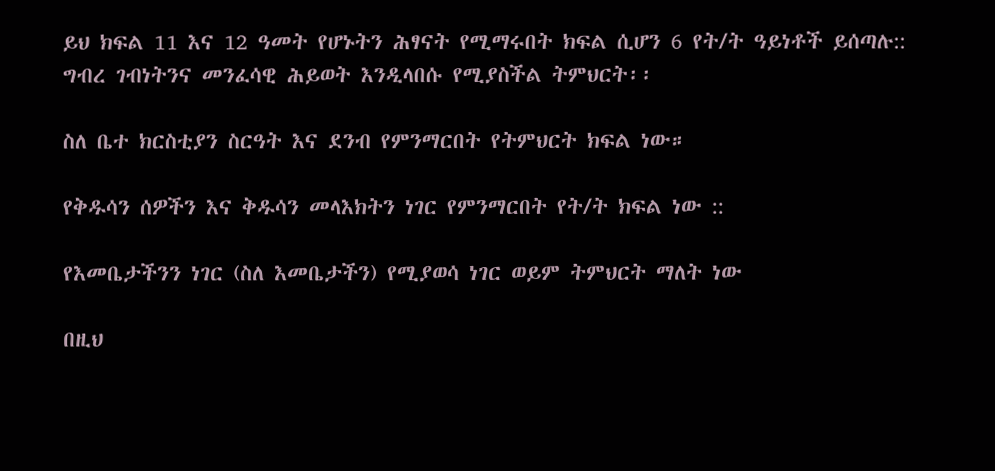ይህ ክፍል 11 እና 12 ዓመት የሆኑትን ሕፃናት የሚማሩበት ክፍል ሲሆን 6 የት/ት ዓይነቶች ይሰጣሉ::
ግብረ ገብነትንና መንፈሳዊ ሕይወት እንዲላበሱ የሚያስችል ትምህርት፡፡

ስለ ቤተ ክርስቲያን ስርዓት እና ደንብ የምንማርበት የትምህርት ክፍል ነው።

የቅዱሳን ሰዎችን እና ቅዱሳን መላእክትን ነገር የምንማርበት የት/ት ክፍል ነው ::

የእመቤታችንን ነገር (ስለ እመቤታችን) የሚያወሳ ነገር ወይም ትምህርት ማለት ነው

በዚህ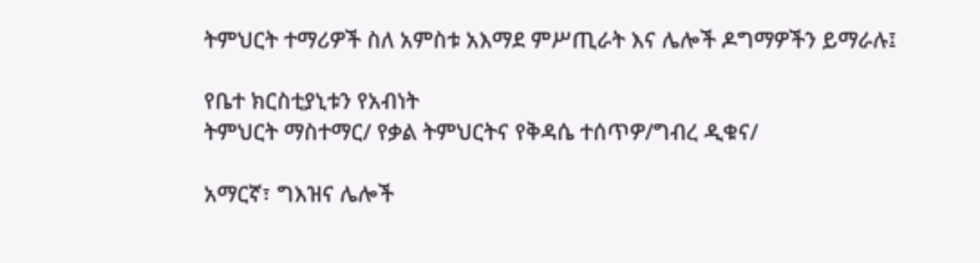ትምህርት ተማሪዎች ስለ አምስቱ አእማደ ምሥጢራት እና ሌሎች ዶግማዎችን ይማራሉ፤

የቤተ ክርስቲያኒቱን የአብነት
ትምህርት ማስተማር/ የቃል ትምህርትና የቅዳሴ ተሰጥዎ/ግብረ ዲቁና/

አማርኛ፣ ግእዝና ሌሎች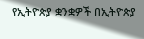የኢትዮጵያ ቋንቋዎች በኢትዮጵያ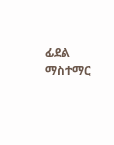ፊደል ማስተማር